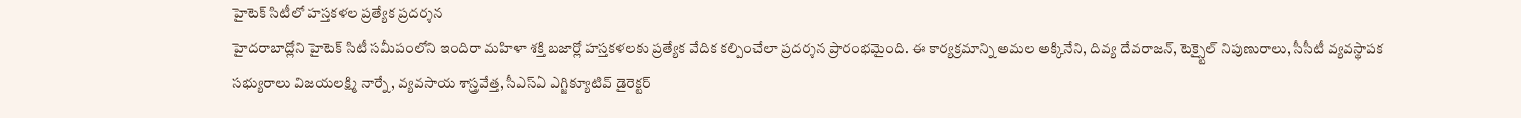హైటెక్ సిటీలో హస్తకళల ప్రత్యేక ప్రదర్శన
హైదరాబాద్లోని హైటెక్ సిటీ సమీపంలోని ఇందిరా మహిళా శక్తి బజార్లో హస్తకళలకు ప్రత్యేక వేదిక కల్పించేలా ప్రదర్శన ప్రారంభమైంది. ఈ కార్యక్రమాన్ని అమల అక్కినేని, దివ్య దేవరాజన్, టెక్స్టైల్ నిపుణురాలు, సీసీటీ వ్యవస్థాపక సభ్యురాలు విజయలక్ష్మి నార్నే, వ్యవసాయ శాస్త్రవేత్త, సీఎస్ఏ ఎగ్జిక్యూటివ్ డైరెక్టర్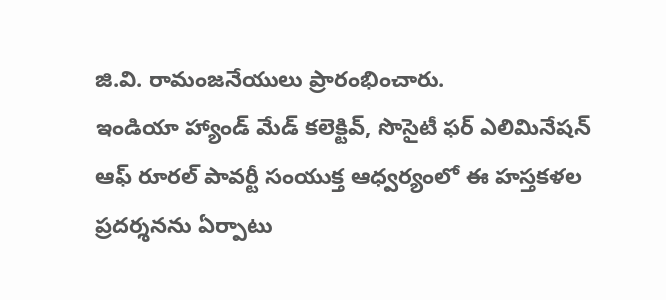జి.వి. రామంజనేయులు ప్రారంభించారు.
ఇండియా హ్యాండ్ మేడ్ కలెక్టివ్, సొసైటీ ఫర్ ఎలిమినేషన్ ఆఫ్ రూరల్ పావర్టీ సంయుక్త ఆధ్వర్యంలో ఈ హస్తకళల ప్రదర్శనను ఏర్పాటు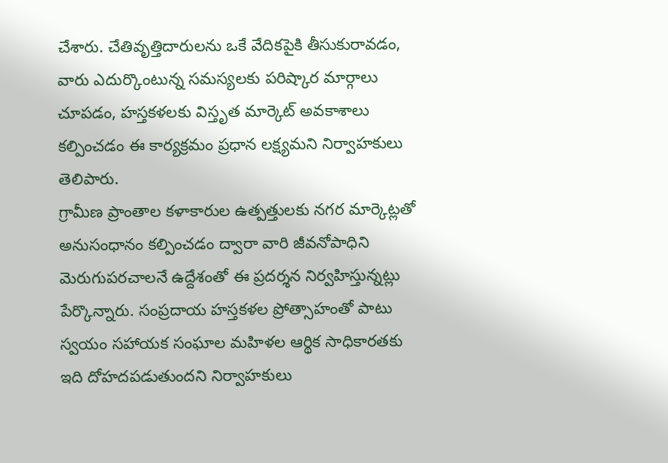చేశారు. చేతివృత్తిదారులను ఒకే వేదికపైకి తీసుకురావడం, వారు ఎదుర్కొంటున్న సమస్యలకు పరిష్కార మార్గాలు చూపడం, హస్తకళలకు విస్తృత మార్కెట్ అవకాశాలు కల్పించడం ఈ కార్యక్రమం ప్రధాన లక్ష్యమని నిర్వాహకులు తెలిపారు.
గ్రామీణ ప్రాంతాల కళాకారుల ఉత్పత్తులకు నగర మార్కెట్లతో అనుసంధానం కల్పించడం ద్వారా వారి జీవనోపాధిని మెరుగుపరచాలనే ఉద్దేశంతో ఈ ప్రదర్శన నిర్వహిస్తున్నట్లు పేర్కొన్నారు. సంప్రదాయ హస్తకళల ప్రోత్సాహంతో పాటు స్వయం సహాయక సంఘాల మహిళల ఆర్థిక సాధికారతకు ఇది దోహదపడుతుందని నిర్వాహకులు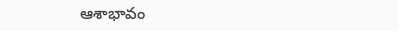ఆశాభావం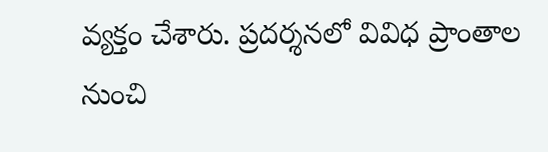వ్యక్తం చేశారు. ప్రదర్శనలో వివిధ ప్రాంతాల నుంచి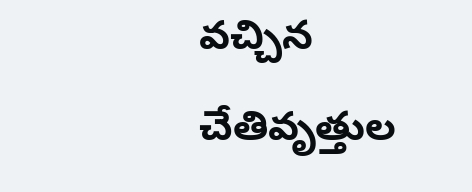వచ్చిన చేతివృత్తుల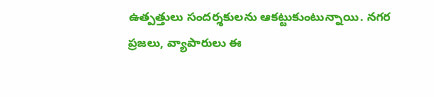ఉత్పత్తులు సందర్శకులను ఆకట్టుకుంటున్నాయి. నగర ప్రజలు, వ్యాపారులు ఈ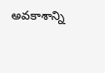అవకాశాన్ని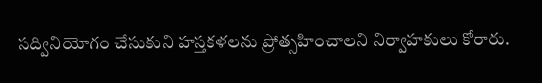సద్వినియోగం చేసుకుని హస్తకళలను ప్రోత్సహించాలని నిర్వాహకులు కోరారు.